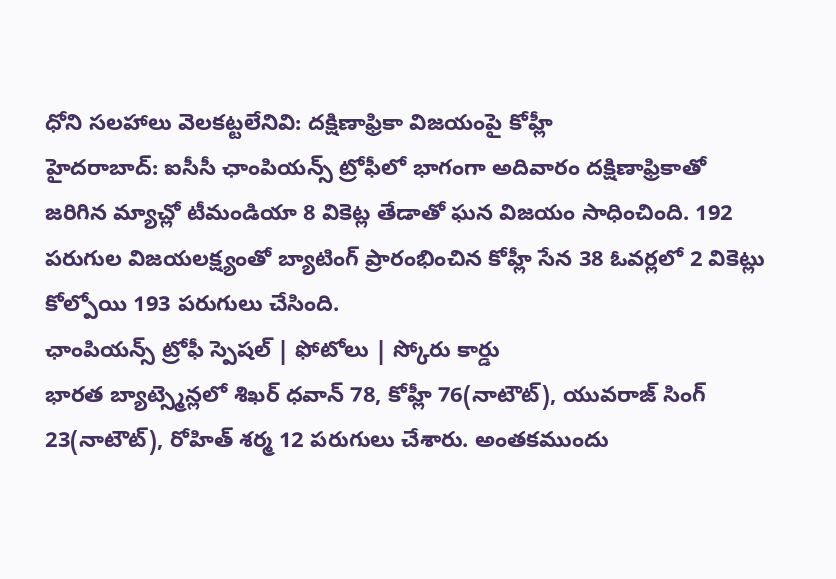ధోని సలహాలు వెలకట్టలేనివి: దక్షిణాఫ్రికా విజయంపై కోహ్లీ
హైదరాబాద్: ఐసీసీ ఛాంపియన్స్ ట్రోఫీలో భాగంగా అదివారం దక్షిణాఫ్రికాతో జరిగిన మ్యాచ్లో టీమండియా 8 వికెట్ల తేడాతో ఘన విజయం సాధించింది. 192 పరుగుల విజయలక్ష్యంతో బ్యాటింగ్ ప్రారంభించిన కోహ్లీ సేన 38 ఓవర్లలో 2 వికెట్లు కోల్పోయి 193 పరుగులు చేసింది.
ఛాంపియన్స్ ట్రోఫీ స్పెషల్ | ఫోటోలు | స్కోరు కార్డు
భారత బ్యాట్స్మెన్లలో శిఖర్ ధవాన్ 78, కోహ్లీ 76(నాటౌట్), యువరాజ్ సింగ్ 23(నాటౌట్), రోహిత్ శర్మ 12 పరుగులు చేశారు. అంతకముందు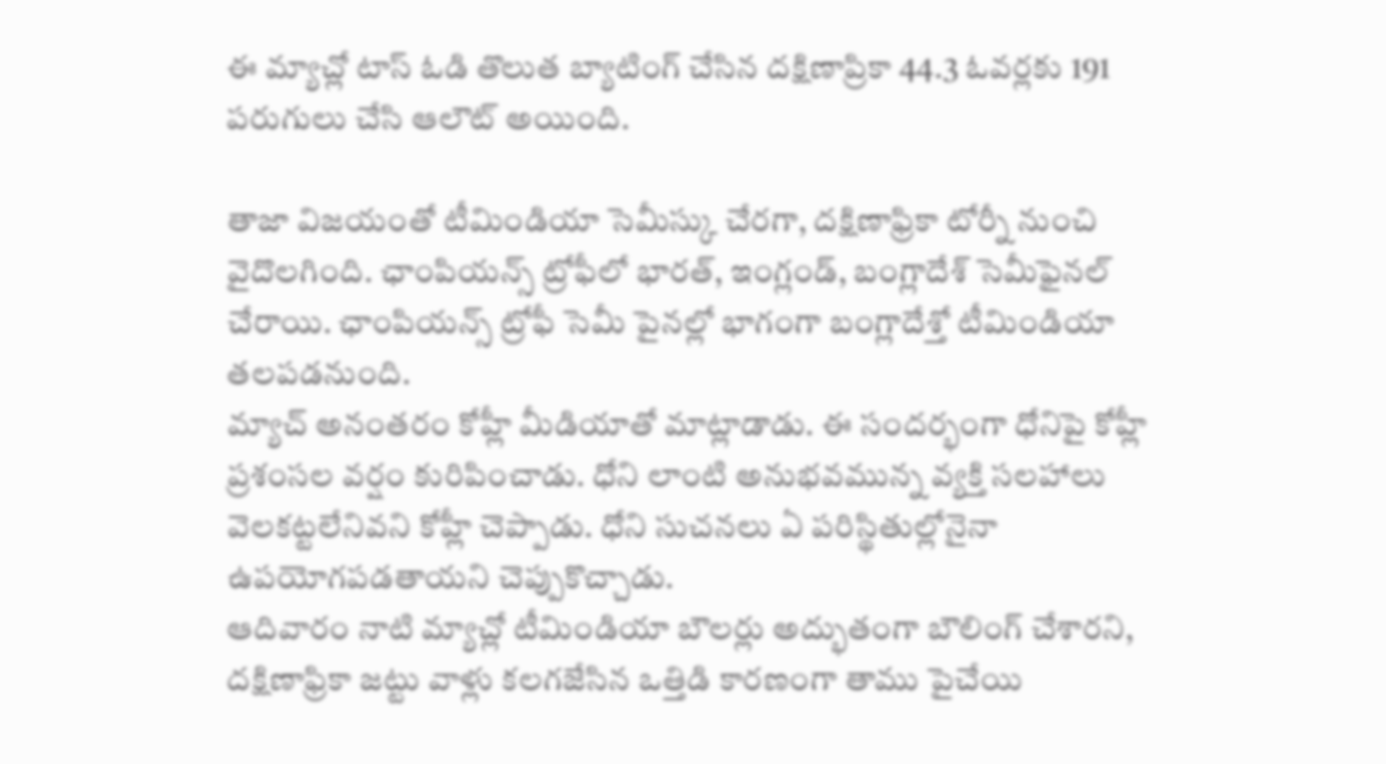ఈ మ్యాచ్లో టాస్ ఓడి తొలుత బ్యాటింగ్ చేసిన దక్షిణాప్రికా 44.3 ఓవర్లకు 191 పరుగులు చేసి ఆలౌట్ అయింది.

తాజా విజయంతో టీమిండియా సెమీస్కు చేరగా, దక్షిణాఫ్రికా టోర్నీ నుంచి వైదొలగింది. ఛాంపియన్స్ ట్రోఫీలో భారత్, ఇంగ్లండ్, బంగ్లాదేశ్ సెమీఫైనల్ చేరాయి. ఛాంపియన్స్ ట్రోఫీ సెమీ పైనల్లో భాగంగా బంగ్లాదేశ్తో టీమిండియా తలపడనుంది.
మ్యాచ్ అనంతరం కోహ్లీ మీడియాతో మాట్లాడాడు. ఈ సందర్భంగా ధోనిపై కోహ్లీ ప్రశంసల వర్షం కురిపించాడు. ధోని లాంటి అనుభవమున్న వ్యక్తి సలహాలు వెలకట్టలేనివని కోహ్లీ చెప్పాడు. ధోని సుచనలు ఏ పరిస్థితుల్లోనైనా ఉపయోగపడతాయని చెప్పుకొచ్చాడు.
ఆదివారం నాటి మ్యాచ్లో టీమిండియా బౌలర్లు అద్భుతంగా బౌలింగ్ చేశారని, దక్షిణాఫ్రికా జట్టు వాళ్లు కలగజేసిన ఒత్తిడి కారణంగా తాము పైచేయి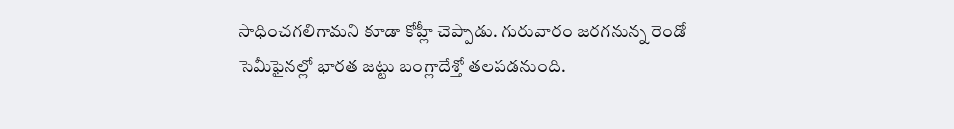సాధించగలిగామని కూడా కోహ్లీ చెప్పాడు. గురువారం జరగనున్న రెండో సెమీఫైనల్లో భారత జట్టు బంగ్లాదేశ్తో తలపడనుంది.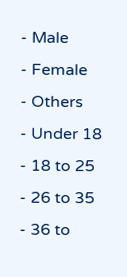- Male
- Female
- Others
- Under 18
- 18 to 25
- 26 to 35
- 36 to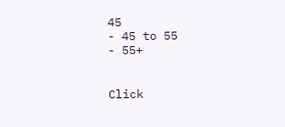45
- 45 to 55
- 55+


Click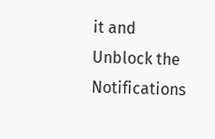it and Unblock the Notifications